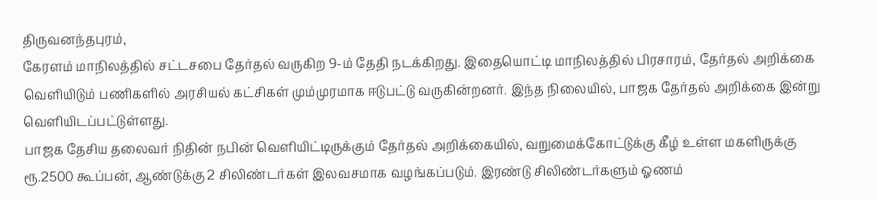திருவனந்தபுரம்,
கேரளம் மாநிலத்தில் சட்டசபை தேர்தல் வருகிற 9-ம் தேதி நடக்கிறது. இதையொட்டி மாநிலத்தில் பிரசாரம், தேர்தல் அறிக்கை வெளியிடும் பணிகளில் அரசியல் கட்சிகள் மும்முரமாக ஈடுபட்டு வருகின்றனர். இந்த நிலையில், பாஜக தேர்தல் அறிக்கை இன்று வெளியிடப்பட்டுள்ளது.
பாஜக தேசிய தலைவர் நிதின் நபின் வெளியிட்டிருக்கும் தேர்தல் அறிக்கையில், வறுமைக்கோட்டுக்கு கீழ் உள்ள மகளிருக்கு ரூ.2500 கூப்பன், ஆண்டுக்கு 2 சிலிண்டர்கள் இலவசமாக வழங்கப்படும். இரண்டு சிலிண்டர்களும் ஓணம்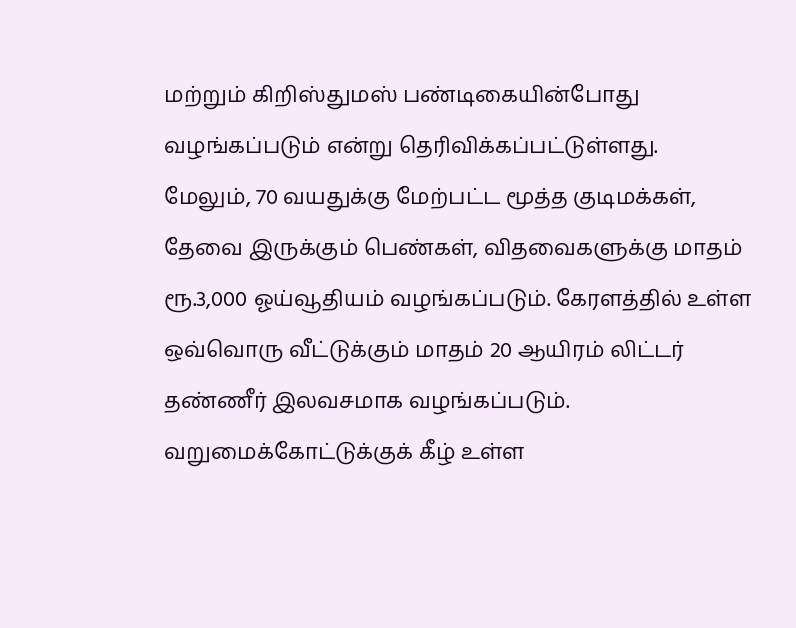மற்றும் கிறிஸ்துமஸ் பண்டிகையின்போது வழங்கப்படும் என்று தெரிவிக்கப்பட்டுள்ளது.
மேலும், 70 வயதுக்கு மேற்பட்ட மூத்த குடிமக்கள், தேவை இருக்கும் பெண்கள், விதவைகளுக்கு மாதம் ரூ.3,000 ஓய்வூதியம் வழங்கப்படும். கேரளத்தில் உள்ள ஒவ்வொரு வீட்டுக்கும் மாதம் 20 ஆயிரம் லிட்டர் தண்ணீர் இலவசமாக வழங்கப்படும். வறுமைக்கோட்டுக்குக் கீழ் உள்ள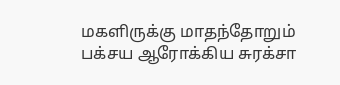மகளிருக்கு மாதந்தோறும் பக்சய ஆரோக்கிய சுரக்சா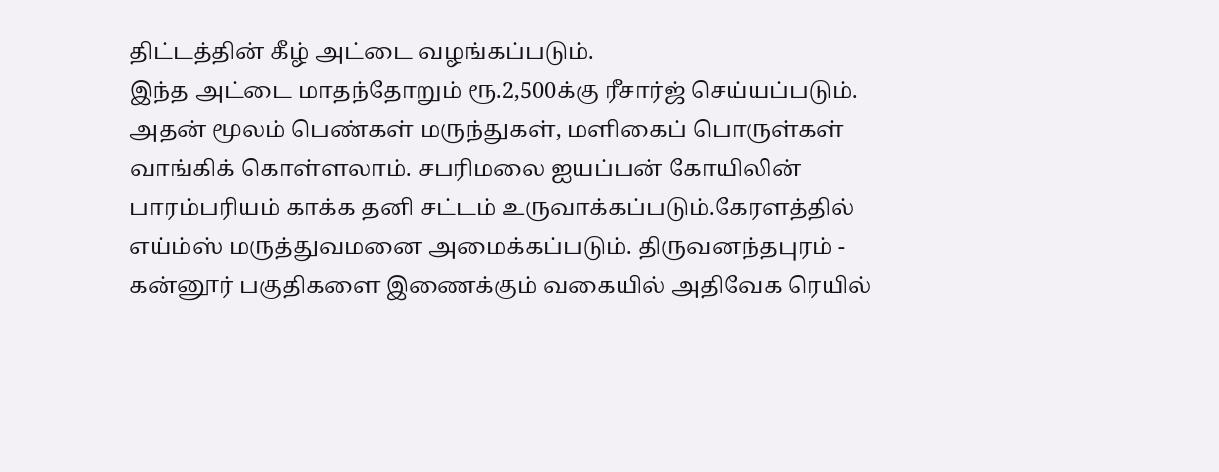திட்டத்தின் கீழ் அட்டை வழங்கப்படும்.
இந்த அட்டை மாதந்தோறும் ரூ.2,500க்கு ரீசார்ஜ் செய்யப்படும். அதன் மூலம் பெண்கள் மருந்துகள், மளிகைப் பொருள்கள் வாங்கிக் கொள்ளலாம். சபரிமலை ஐயப்பன் கோயிலின் பாரம்பரியம் காக்க தனி சட்டம் உருவாக்கப்படும்.கேரளத்தில் எய்ம்ஸ் மருத்துவமனை அமைக்கப்படும். திருவனந்தபுரம் - கன்னூர் பகுதிகளை இணைக்கும் வகையில் அதிவேக ரெயில்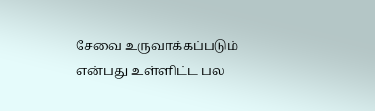சேவை உருவாக்கப்படும் என்பது உள்ளிட்ட பல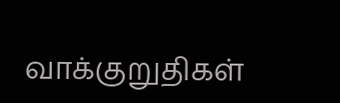வாக்குறுதிகள்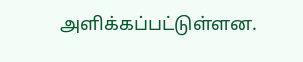அளிக்கப்பட்டுள்ளன.